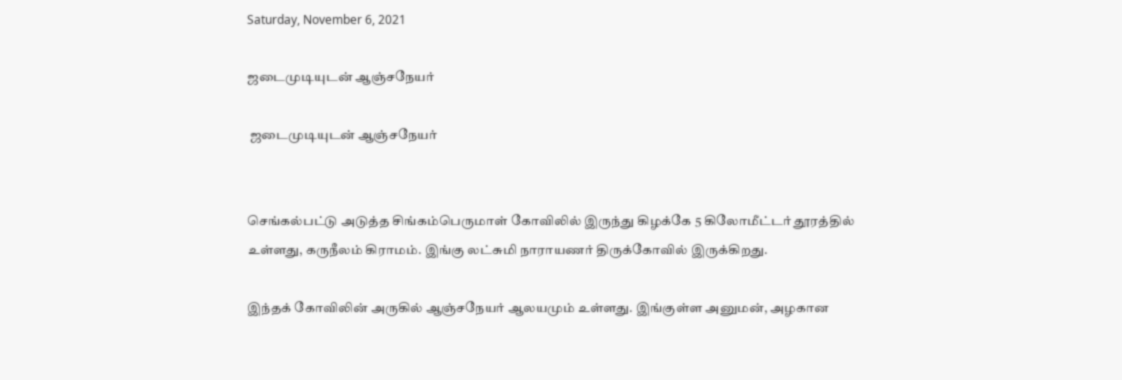Saturday, November 6, 2021

ஜடைமுடியுடன் ஆஞ்சநேயர்

 ஜடைமுடியுடன் ஆஞ்சநேயர்


செங்கல்பட்டு அடுத்த சிங்கம்பெருமாள் கோவிலில் இருந்து கிழக்கே 5 கிலோமீட்டர் தூரத்தில் உள்ளது, கருநீலம் கிராமம். இங்கு லட்சுமி நாராயணர் திருக்கோவில் இருக்கிறது.

இந்தக் கோவிலின் அருகில் ஆஞ்சநேயர் ஆலயமும் உள்ளது. இங்குள்ள அனுமன், அழகான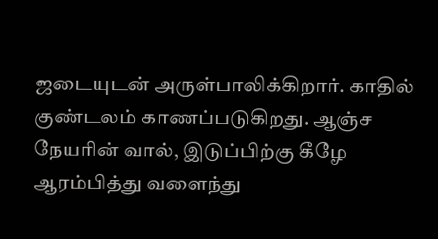ஜடையுடன் அருள்பாலிக்கிறார். காதில் குண்டலம் காணப்படுகிறது. ஆஞ்ச நேயரின் வால், இடுப்பிற்கு கீழே ஆரம்பித்து வளைந்து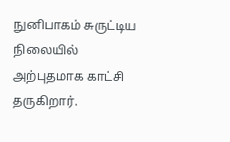நுனிபாகம் சுருட்டிய நிலையில் அற்புதமாக காட்சி தருகிறார்.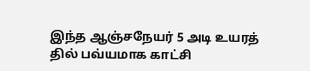இந்த ஆஞ்சநேயர் 5 அடி உயரத் தில் பவ்யமாக காட்சி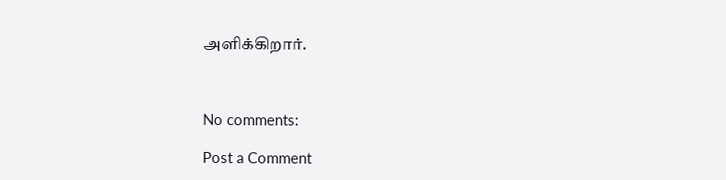அளிக்கிறார்.



No comments:

Post a Comment